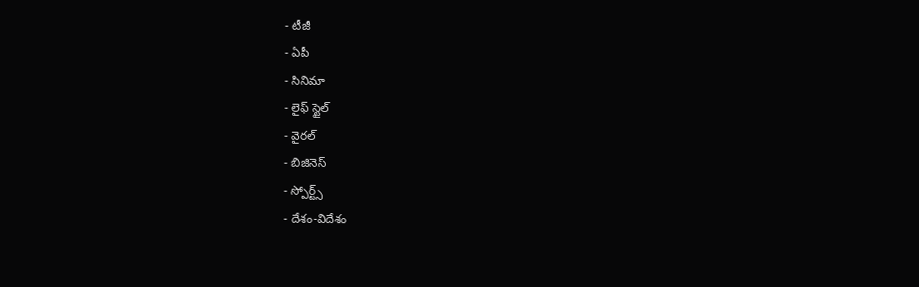- టీజీ
- ఏపీ
- సినిమా
- లైఫ్ స్టైల్
- వైరల్
- బిజినెస్
- స్పోర్ట్స్
- దేశం-విదేశం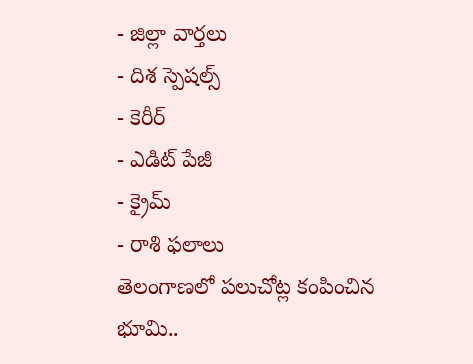- జిల్లా వార్తలు
- దిశ స్పెషల్స్
- కెరీర్
- ఎడిట్ పేజీ
- క్రైమ్
- రాశి ఫలాలు
తెలంగాణలో పలుచోట్ల కంపించిన భూమి..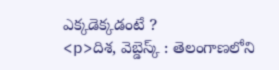ఎక్కడెక్కడంటే ?
<p>దిశ, వెబ్డెస్క్ : తెలంగాణలోని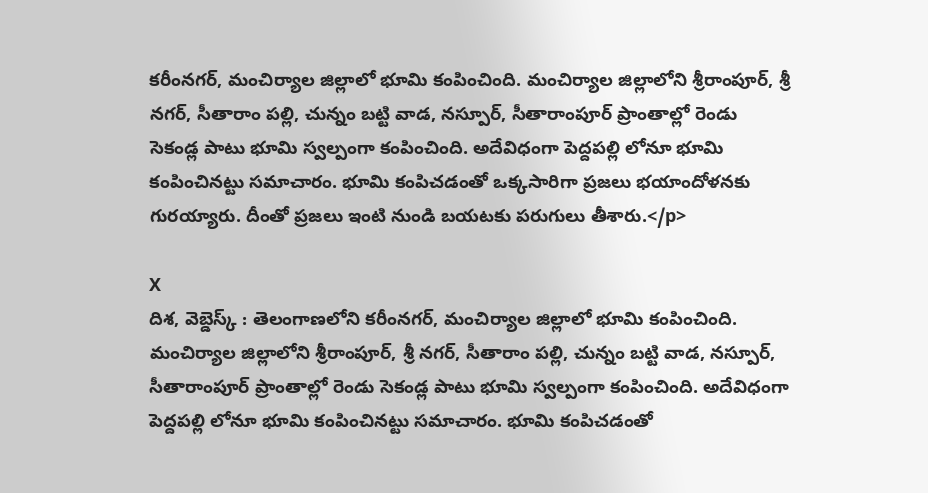కరీంనగర్, మంచిర్యాల జిల్లాలో భూమి కంపించింది. మంచిర్యాల జిల్లాలోని శ్రీరాంపూర్, శ్రీ నగర్, సీతారాం పల్లి, చున్నం బట్టి వాడ, నస్పూర్, సీతారాంపూర్ ప్రాంతాల్లో రెండు సెకండ్ల పాటు భూమి స్వల్పంగా కంపించింది. అదేవిధంగా పెద్దపల్లి లోనూ భూమి కంపించినట్టు సమాచారం. భూమి కంపిచడంతో ఒక్కసారిగా ప్రజలు భయాందోళనకు గురయ్యారు. దీంతో ప్రజలు ఇంటి నుండి బయటకు పరుగులు తీశారు.</p>

X
దిశ, వెబ్డెస్క్ : తెలంగాణలోని కరీంనగర్, మంచిర్యాల జిల్లాలో భూమి కంపించింది. మంచిర్యాల జిల్లాలోని శ్రీరాంపూర్, శ్రీ నగర్, సీతారాం పల్లి, చున్నం బట్టి వాడ, నస్పూర్, సీతారాంపూర్ ప్రాంతాల్లో రెండు సెకండ్ల పాటు భూమి స్వల్పంగా కంపించింది. అదేవిధంగా పెద్దపల్లి లోనూ భూమి కంపించినట్టు సమాచారం. భూమి కంపిచడంతో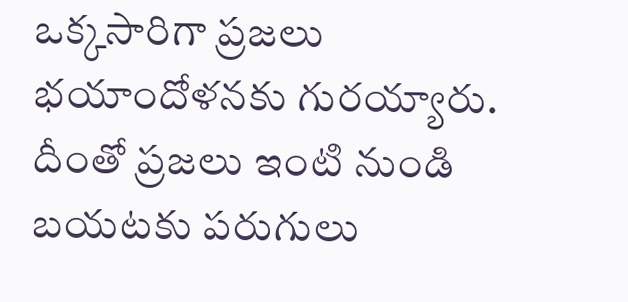ఒక్కసారిగా ప్రజలు భయాందోళనకు గురయ్యారు. దీంతో ప్రజలు ఇంటి నుండి బయటకు పరుగులు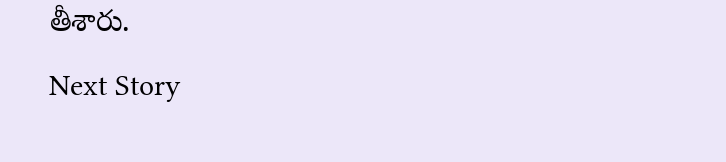తీశారు.
Next Story